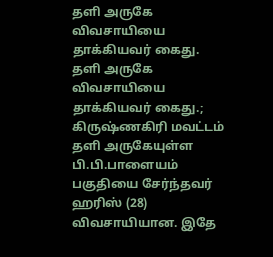தளி அருகே விவசாயியை தாக்கியவர் கைது.
தளி அருகே விவசாயியை தாக்கியவர் கைது.;
கிருஷ்ணகிரி மவட்டம் தளி அருகேயுள்ள பி.பி.பாளையம் பகுதியை சேர்ந்தவர் ஹரிஸ் (28) விவசாயியான. இதே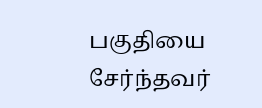பகுதியை சேர்ந்தவர்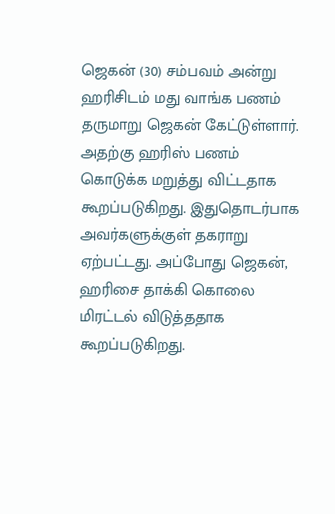ஜெகன் (30) சம்பவம் அன்று ஹரிசிடம் மது வாங்க பணம் தருமாறு ஜெகன் கேட்டுள்ளார். அதற்கு ஹரிஸ் பணம் கொடுக்க மறுத்து விட்டதாக கூறப்படுகிறது. இதுதொடர்பாக அவர்களுக்குள் தகராறு ஏற்பட்டது. அப்போது ஜெகன், ஹரிசை தாக்கி கொலை மிரட்டல் விடுத்ததாக கூறப்படுகிறது.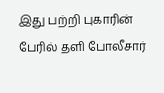இது பற்றி புகாரின் பேரில் தளி போலீசார்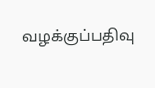வழக்குப்பதிவு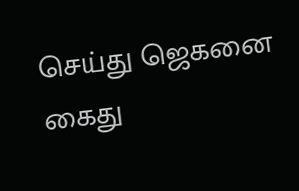செய்து ஜெகனை கைது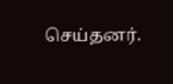செய்தனர்.